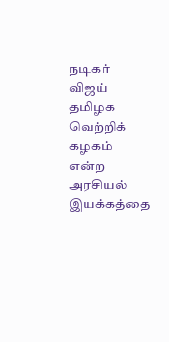நடிகர் விஜய் தமிழக வெற்றிக் கழகம் என்ற அரசியல் இயக்கத்தை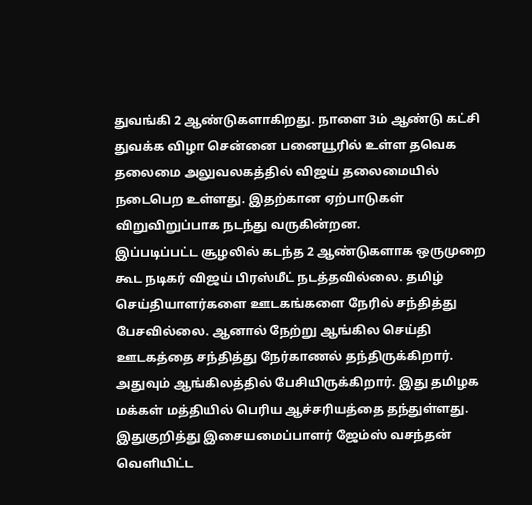துவங்கி 2 ஆண்டுகளாகிறது. நாளை 3ம் ஆண்டு கட்சி துவக்க விழா சென்னை பனையூரில் உள்ள தவெக தலைமை அலுவலகத்தில் விஜய் தலைமையில் நடைபெற உள்ளது. இதற்கான ஏற்பாடுகள் விறுவிறுப்பாக நடந்து வருகின்றன.
இப்படிப்பட்ட சூழலில் கடந்த 2 ஆண்டுகளாக ஒருமுறை கூட நடிகர் விஜய் பிரஸ்மீட் நடத்தவில்லை. தமிழ் செய்தியாளர்களை ஊடகங்களை நேரில் சந்தித்து பேசவில்லை. ஆனால் நேற்று ஆங்கில செய்தி ஊடகத்தை சந்தித்து நேர்காணல் தந்திருக்கிறார். அதுவும் ஆங்கிலத்தில் பேசியிருக்கிறார். இது தமிழக மக்கள் மத்தியில் பெரிய ஆச்சரியத்தை தந்துள்ளது.
இதுகுறித்து இசையமைப்பாளர் ஜேம்ஸ் வசந்தன் வெளியிட்ட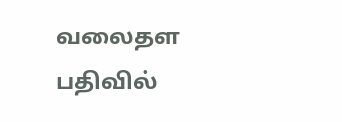வலைதள பதிவில்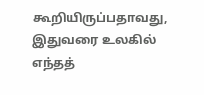கூறியிருப்பதாவது, இதுவரை உலகில் எந்தத்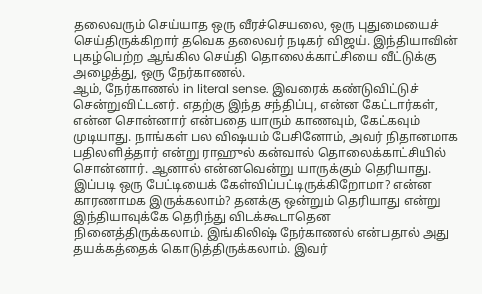தலைவரும் செய்யாத ஒரு வீரச்செயலை, ஒரு புதுமையைச் செய்திருக்கிறார் தவெக தலைவர் நடிகர் விஜய். இந்தியாவின் புகழ்பெற்ற ஆங்கில செய்தி தொலைக்காட்சியை வீட்டுக்கு அழைத்து, ஒரு நேர்காணல்.
ஆம், நேர்காணல் in literal sense. இவரைக் கண்டுவிட்டுச் சென்றுவிட்டனர். எதற்கு இந்த சந்திப்பு, என்ன கேட்டார்கள், என்ன சொன்னார் என்பதை யாரும் காணவும், கேட்கவும் முடியாது. நாங்கள் பல விஷயம் பேசினோம், அவர் நிதானமாக பதிலளித்தார் என்று ராஹுல் கன்வால் தொலைக்காட்சியில் சொன்னார். ஆனால் என்னவென்று யாருக்கும் தெரியாது.
இப்படி ஒரு பேட்டியைக் கேள்விப்பட்டிருக்கிறோமா? என்ன காரணாமக இருக்கலாம்? தனக்கு ஒன்றும் தெரியாது என்று இந்தியாவுக்கே தெரிந்து விடக்கூடாதென நினைத்திருக்கலாம். இங்கிலிஷ் நேர்காணல் என்பதால் அது தயக்கத்தைக் கொடுத்திருக்கலாம். இவர்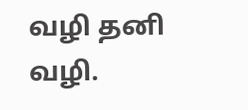வழி தனி வழி.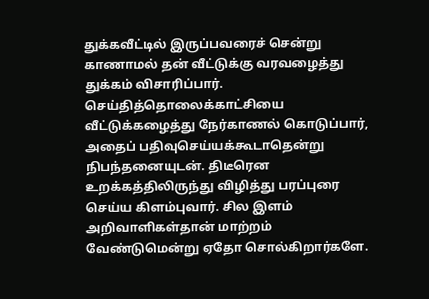துக்கவீட்டில் இருப்பவரைச் சென்று காணாமல் தன் வீட்டுக்கு வரவழைத்து துக்கம் விசாரிப்பார். செய்தித்தொலைக்காட்சியை வீட்டுக்கழைத்து நேர்காணல் கொடுப்பார், அதைப் பதிவுசெய்யக்கூடாதென்று நிபந்தனையுடன். திடீரென உறக்கத்திலிருந்து விழித்து பரப்புரை செய்ய கிளம்புவார். சில இளம் அறிவாளிகள்தான் மாற்றம் வேண்டுமென்று ஏதோ சொல்கிறார்களே.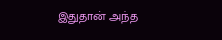இதுதான் அந்த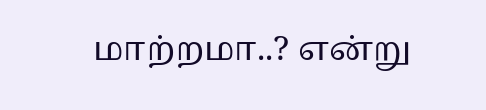மாற்றமா..? என்று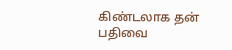கிண்டலாக தன் பதிவை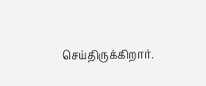செய்திருக்கிறார்.